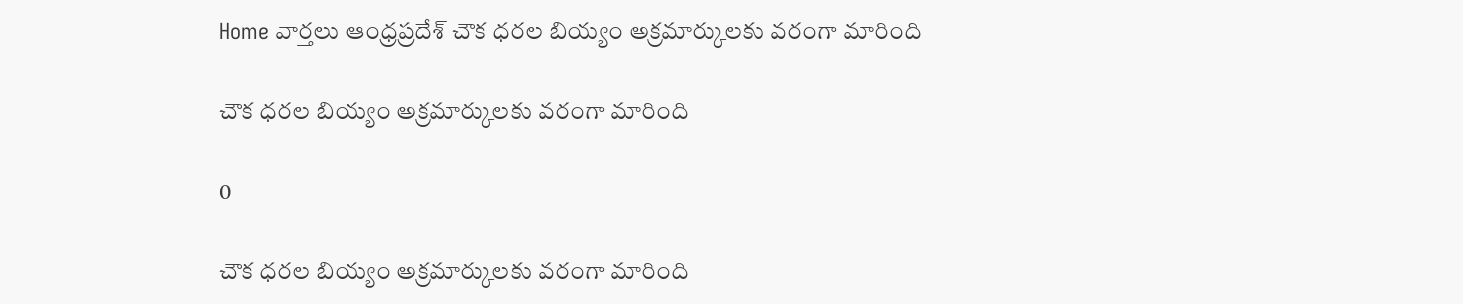Home వార్తలు ఆంధ్రప్రదేశ్‌ చౌక ధరల బియ్యం అక్రమార్కులకు వరంగా మారింది

చౌక ధరల బియ్యం అక్రమార్కులకు వరంగా మారింది

0

చౌక ధరల బియ్యం అక్రమార్కులకు వరంగా మారింది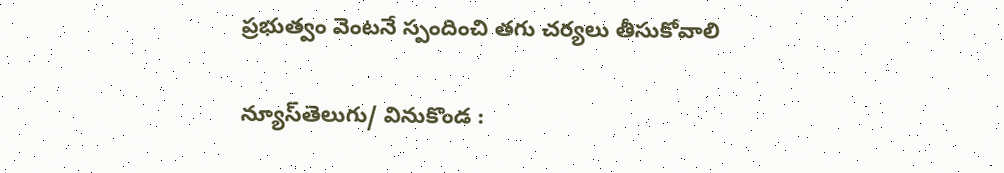ప్రభుత్వం వెంటనే స్పందించి తగు చర్యలు తీసుకోవాలి

న్యూస్‌తెలుగు/ వినుకొండ :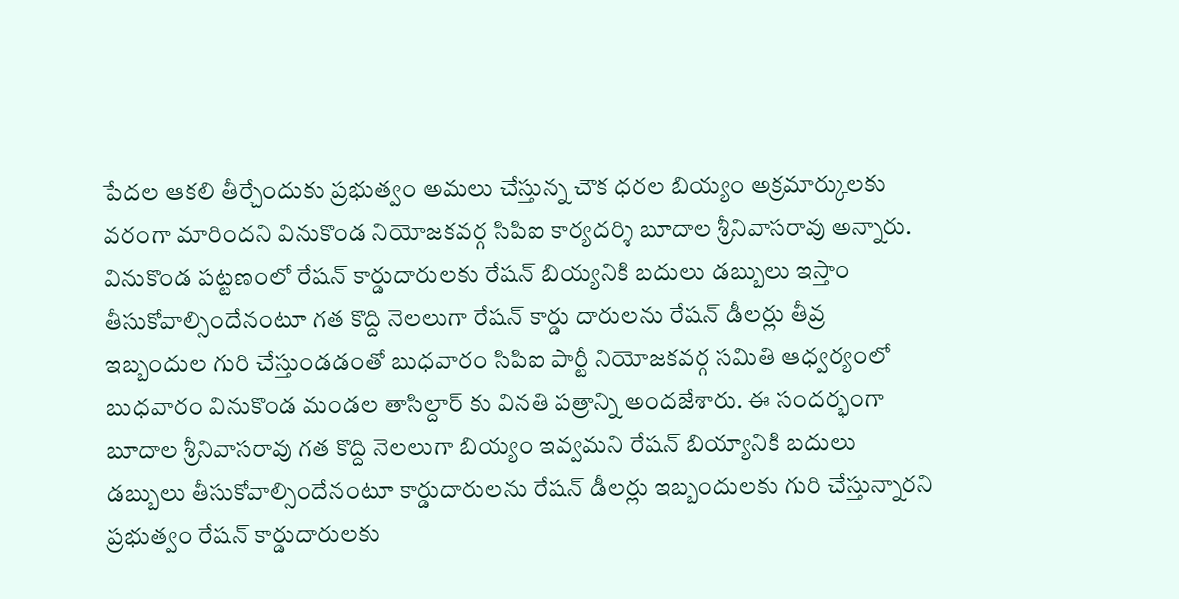పేదల ఆకలి తీర్చేందుకు ప్రభుత్వం అమలు చేస్తున్న చౌక ధరల బియ్యం అక్రమార్కులకు వరంగా మారిందని వినుకొండ నియోజకవర్గ సిపిఐ కార్యదర్శి బూదాల శ్రీనివాసరావు అన్నారు. వినుకొండ పట్టణంలో రేషన్ కార్డుదారులకు రేషన్ బియ్యనికి బదులు డబ్బులు ఇస్తాం తీసుకోవాల్సిందేనంటూ గత కొద్ది నెలలుగా రేషన్ కార్డు దారులను రేషన్ డీలర్లు తీవ్ర ఇబ్బందుల గురి చేస్తుండడంతో బుధవారం సిపిఐ పార్టీ నియోజకవర్గ సమితి ఆధ్వర్యంలో బుధవారం వినుకొండ మండల తాసిల్దార్ కు వినతి పత్రాన్ని అందజేశారు. ఈ సందర్భంగా బూదాల శ్రీనివాసరావు గత కొద్ది నెలలుగా బియ్యం ఇవ్వమని రేషన్ బియ్యానికి బదులు డబ్బులు తీసుకోవాల్సిందేనంటూ కార్డుదారులను రేషన్ డీలర్లు ఇబ్బందులకు గురి చేస్తున్నారని ప్రభుత్వం రేషన్ కార్డుదారులకు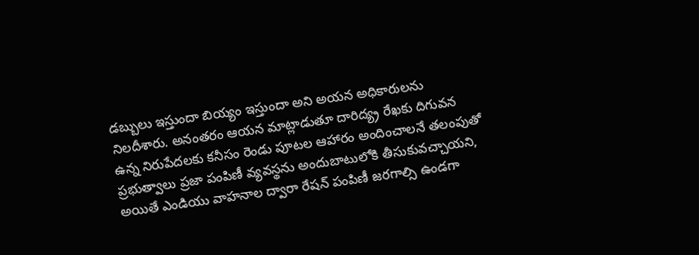డబ్బులు ఇస్తుందా బియ్యం ఇస్తుందా అని అయన అధికారులను నిలదీశారు. అనంతరం ఆయన మాట్లాడుతూ దారిద్య్ర రేఖకు దిగువన ఉన్న నిరుపేదలకు కనీసం రెండు పూటల ఆహారం అందించాలనే తలంపుతో ప్రభుత్వాలు ప్రజా పంపిణీ వ్యవస్థను అందుబాటులోకి తీసుకువచ్చాయని, అయితే ఎండియు వాహనాల ద్వారా రేషన్ పంపిణీ జరగాల్సి ఉండగా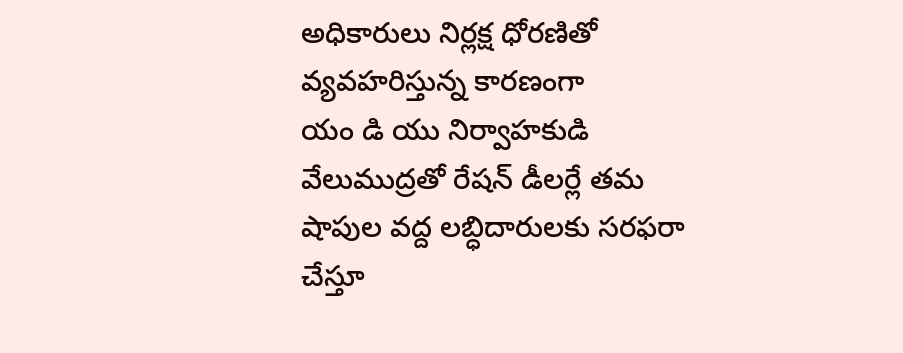అధికారులు నిర్లక్ష ధోరణితో వ్యవహరిస్తున్న కారణంగా
యం డి యు నిర్వాహకుడి వేలుముద్రతో రేషన్ డీలర్లే తమ షాపుల వద్ద లబ్ధిదారులకు సరఫరా చేస్తూ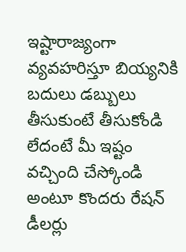ఇష్టారాజ్యంగా వ్యవహరిస్తూ బియ్యనికి బదులు డబ్బులు తీసుకుంటే తీసుకోండి లేదంటే మీ ఇష్టం వచ్చింది చేస్కోండి అంటూ కొందరు రేషన్ డీలర్లు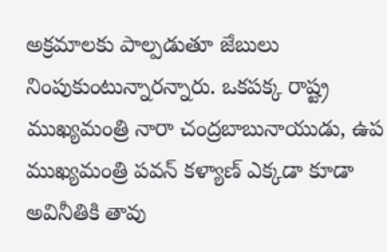అక్రమాలకు పాల్పడుతూ జేబులు నింపుకుంటున్నారన్నారు. ఒకపక్క రాష్ట్ర ముఖ్యమంత్రి నారా చంద్రబాబునాయుడు, ఉప ముఖ్యమంత్రి పవన్ కళ్యాణ్ ఎక్కడా కూడా అవినీతికి తావు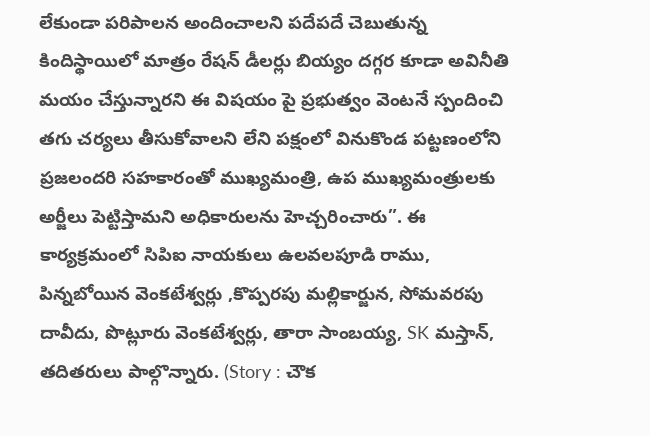లేకుండా పరిపాలన అందించాలని పదేపదే చెబుతున్న కిందిస్థాయిలో మాత్రం రేషన్ డీలర్లు బియ్యం దగ్గర కూడా అవినీతి మయం చేస్తున్నారని ఈ విషయం పై ప్రభుత్వం వెంటనే స్పందించి తగు చర్యలు తీసుకోవాలని లేని పక్షంలో వినుకొండ పట్టణంలోని ప్రజలందరి సహకారంతో ముఖ్యమంత్రి, ఉప ముఖ్యమంత్రులకు అర్జీలు పెట్టిస్తామని అధికారులను హెచ్చరించారు”. ఈ కార్యక్రమంలో సిపిఐ నాయకులు ఉలవలపూడి రాము, పిన్నబోయిన వెంకటేశ్వర్లు ,కొప్పరపు మల్లికార్జున, సోమవరపు దావీదు, పొట్లూరు వెంకటేశ్వర్లు, తారా సాంబయ్య, SK మస్తాన్, తదితరులు పాల్గొన్నారు. (Story : చౌక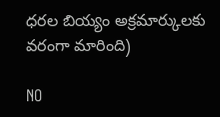ధరల బియ్యం అక్రమార్కులకు వరంగా మారింది)

NO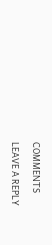COMMENTS

LEAVE A REPLY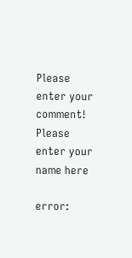Please enter your comment!
Please enter your name here

error: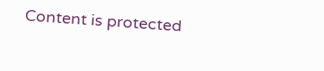Content is protected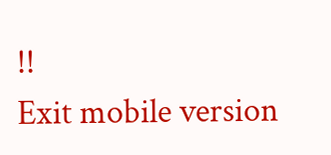!!
Exit mobile version